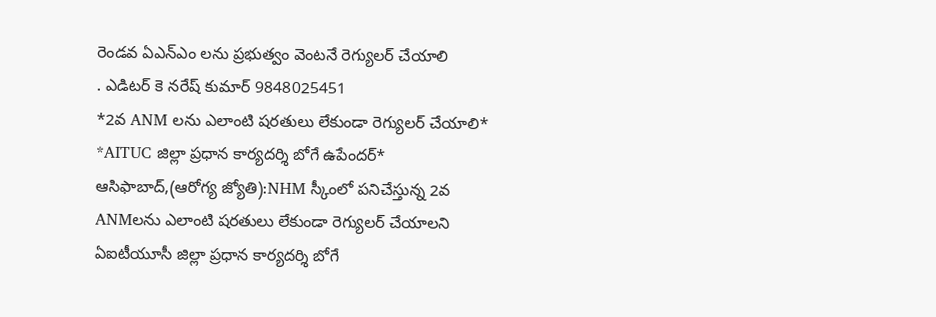రెండవ ఏఎన్ఎం లను ప్రభుత్వం వెంటనే రెగ్యులర్ చేయాలి
. ఎడిటర్ కె నరేష్ కుమార్ 9848025451
*2వ ANM లను ఎలాంటి షరతులు లేకుండా రెగ్యులర్ చేయాలి*
*AITUC జిల్లా ప్రధాన కార్యదర్శి బోగే ఉపేందర్*
ఆసిఫాబాద్,(ఆరోగ్య జ్యోతి):NHM స్కీంలో పనిచేస్తున్న 2వ ANMలను ఎలాంటి షరతులు లేకుండా రెగ్యులర్ చేయాలని ఏఐటీయూసీ జిల్లా ప్రధాన కార్యదర్శి బోగే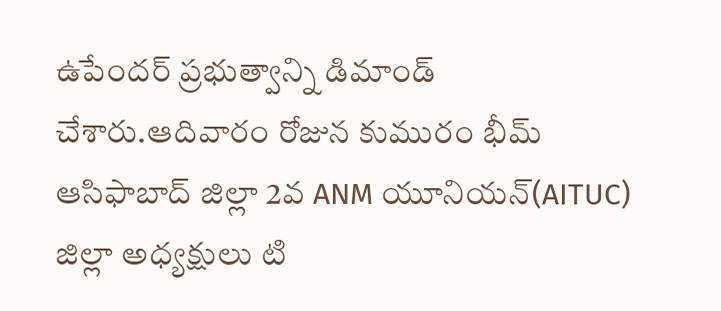ఉపేందర్ ప్రభుత్వాన్ని డిమాండ్ చేశారు.ఆదివారం రోజున కుమురం భీమ్ ఆసిఫాబాద్ జిల్లా 2వ ANM యూనియన్(AITUC) జిల్లా అధ్యక్షులు టి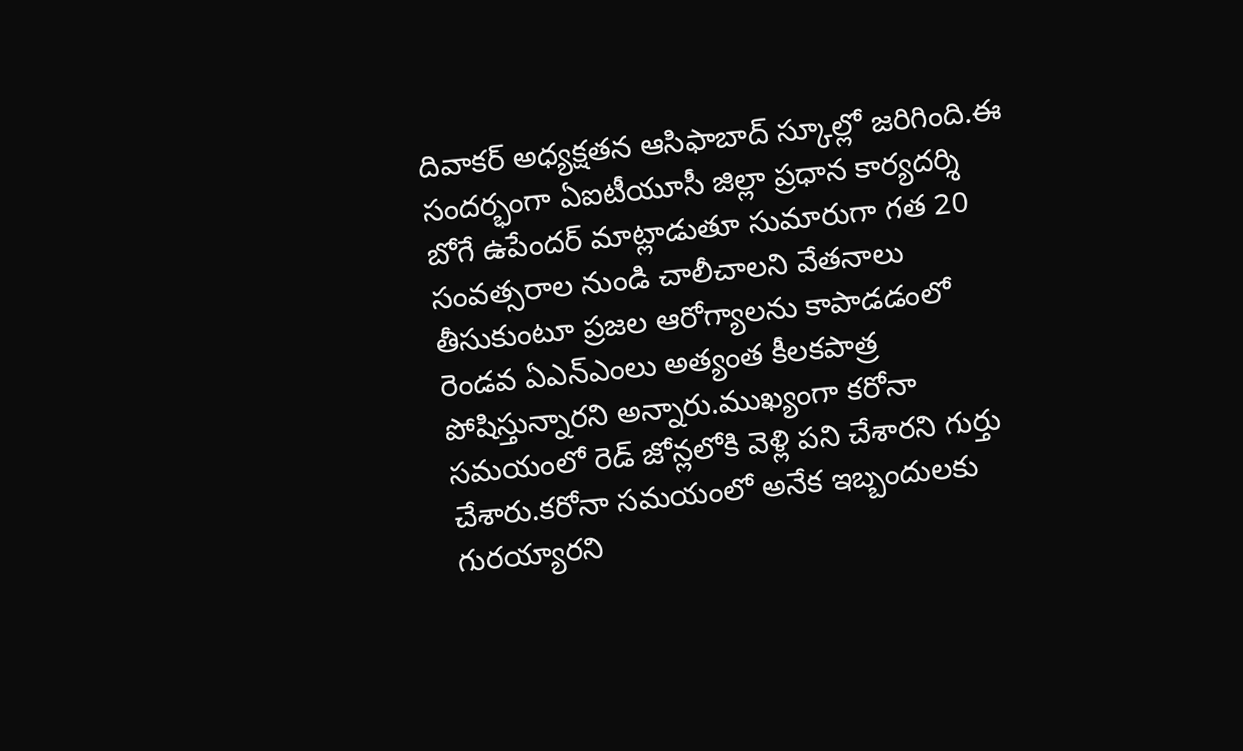దివాకర్ అధ్యక్షతన ఆసిఫాబాద్ స్కూల్లో జరిగింది.ఈ సందర్భంగా ఏఐటీయూసీ జిల్లా ప్రధాన కార్యదర్శి బోగే ఉపేందర్ మాట్లాడుతూ సుమారుగా గత 20 సంవత్సరాల నుండి చాలీచాలని వేతనాలు తీసుకుంటూ ప్రజల ఆరోగ్యాలను కాపాడడంలో రెండవ ఏఎన్ఎంలు అత్యంత కీలకపాత్ర పోషిస్తున్నారని అన్నారు.ముఖ్యంగా కరోనా సమయంలో రెడ్ జోన్లలోకి వెళ్లి పని చేశారని గుర్తు చేశారు.కరోనా సమయంలో అనేక ఇబ్బందులకు గురయ్యారని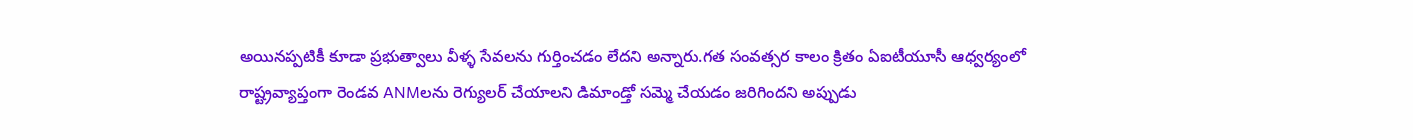అయినప్పటికీ కూడా ప్రభుత్వాలు వీళ్ళ సేవలను గుర్తించడం లేదని అన్నారు.గత సంవత్సర కాలం క్రితం ఏఐటీయూసీ ఆధ్వర్యంలో రాష్ట్రవ్యాప్తంగా రెండవ ANMలను రెగ్యులర్ చేయాలని డిమాండ్తో సమ్మె చేయడం జరిగిందని అప్పుడు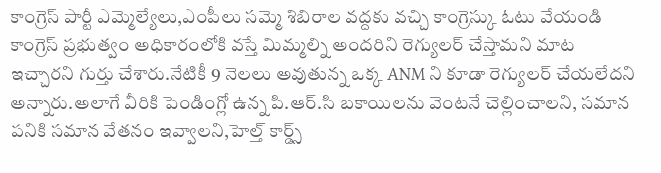కాంగ్రెస్ పార్టీ ఎమ్మెల్యేలు,ఎంపీలు సమ్మె శిబిరాల వద్దకు వచ్చి కాంగ్రెస్కు ఓటు వేయండి కాంగ్రెస్ ప్రభుత్వం అధికారంలోకి వస్తే మిమ్మల్ని అందరిని రెగ్యులర్ చేస్తామని మాట ఇచ్చారని గుర్తు చేశారు.నేటికీ 9 నెలలు అవుతున్న ఒక్క ANM ని కూడా రెగ్యులర్ చేయలేదని అన్నారు.అలాగే వీరికి పెండింగ్లో ఉన్న పి.ఆర్.సి బకాయిలను వెంటనే చెల్లించాలని, సమాన పనికి సమాన వేతనం ఇవ్వాలని,హెల్త్ కార్డ్స్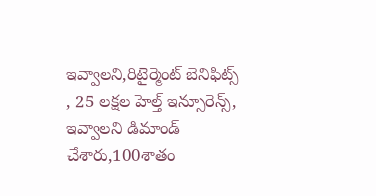ఇవ్వాలని,రిటైర్మెంట్ బెనిఫిట్స్ , 25 లక్షల హెల్త్ ఇన్సూరెన్స్, ఇవ్వాలని డిమాండ్ చేశారు,100శాతం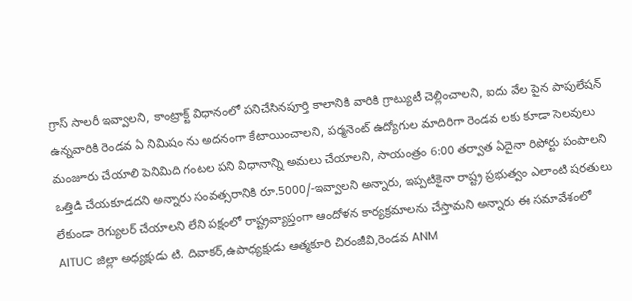గ్రాస్ సాలరీ ఇవ్వాలని, కాంట్రాక్ట్ విధానంలో పనిచేసినపూర్తి కాలానికి వారికి గ్రాట్యుటీ చెల్లించాలని, ఐదు వేల పైన పాపులేషన్ ఉన్నవారికి రెండవ ఏ నిమిషం ను అదనంగా కేటాయించాలని, పర్మనెంట్ ఉద్యోగుల మాదిరిగా రెండవ లకు కూడా సెలవులు మంజూరు చేయాలి పెనిమిది గంటల పని విధానాన్ని అమలు చేయాలని, సాయంత్రం 6:00 తర్వాత ఏదైనా రిపోర్టు పంపాలని ఒత్తిడి చేయకూడదని అన్నారు సంవత్సరానికి రూ.5000/-ఇవ్వాలని అన్నారు, ఇప్పటికైనా రాష్ట్ర ప్రభుత్వం ఎలాంటి షరతులు లేకుండా రెగ్యులర్ చేయాలని లేని పక్షంలో రాష్ట్రవ్యాప్తంగా ఆందోళన కార్యక్రమాలను చేస్తామని అన్నారు ఈ సమావేశంలో AITUC జిల్లా అధ్యక్షుడు టి. దివాకర్,ఉపాధ్యక్షుడు ఆత్మకూరి చిరంజీవి,రెండవ ANM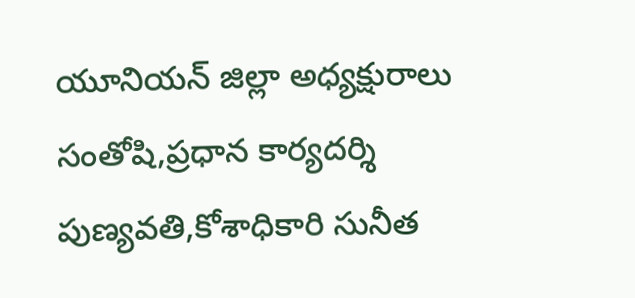యూనియన్ జిల్లా అధ్యక్షురాలు సంతోషి,ప్రధాన కార్యదర్శి పుణ్యవతి,కోశాధికారి సునీత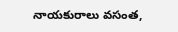నాయకురాలు వసంత,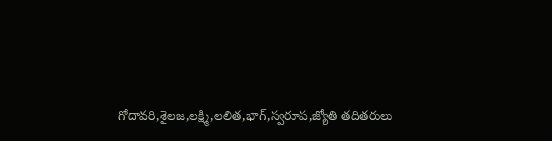గోదావరి,శైలజ,లక్ష్మి,లలిత,భాగ్,స్వరూప,జ్యోతి తదితరులు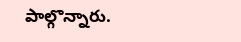పాల్గొన్నారు.